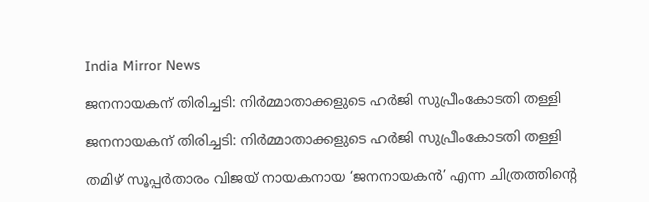India Mirror News

ജനനായകന് തിരിച്ചടി: നിർമ്മാതാക്കളുടെ ഹർജി സുപ്രീംകോടതി തള്ളി

ജനനായകന് തിരിച്ചടി: നിർമ്മാതാക്കളുടെ ഹർജി സുപ്രീംകോടതി തള്ളി

തമിഴ് സൂപ്പർതാരം വിജയ് നായകനായ ‘ജനനായകൻ’ എന്ന ചിത്രത്തിന്റെ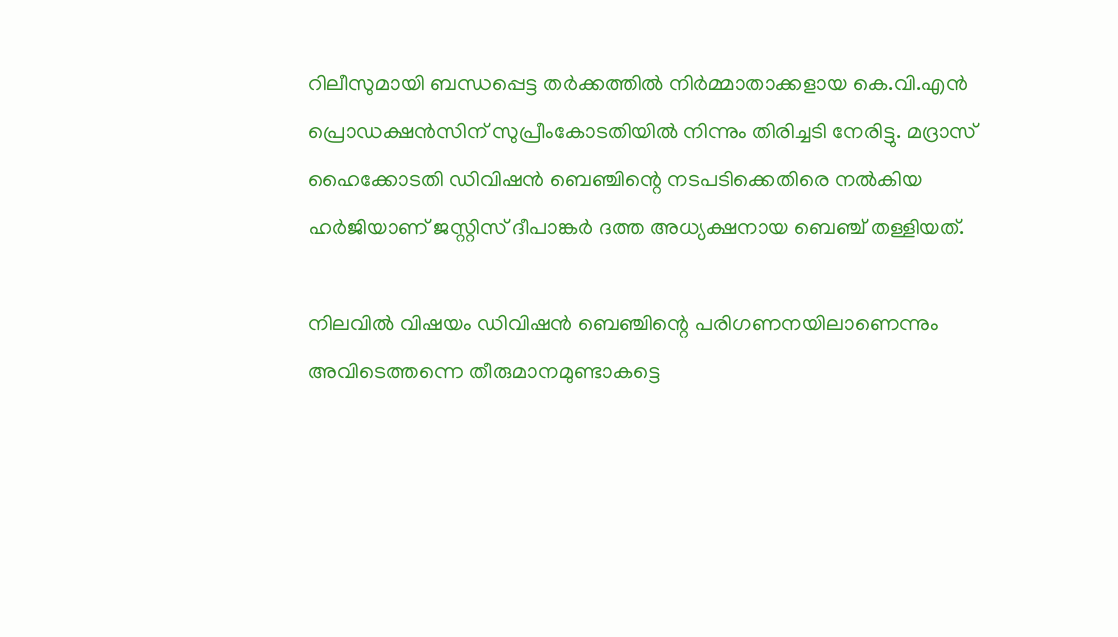റിലീസുമായി ബന്ധപ്പെട്ട തർക്കത്തിൽ നിർമ്മാതാക്കളായ കെ.വി.എൻ പ്രൊഡക്ഷൻസിന് സുപ്രീംകോടതിയിൽ നിന്നും തിരിച്ചടി നേരിട്ടു. മദ്രാസ് ഹൈക്കോടതി ഡിവിഷൻ ബെഞ്ചിന്റെ നടപടിക്കെതിരെ നൽകിയ ഹർജിയാണ് ജസ്റ്റിസ് ദീപാങ്കർ ദത്ത അധ്യക്ഷനായ ബെഞ്ച് തള്ളിയത്.

നിലവിൽ വിഷയം ഡിവിഷൻ ബെഞ്ചിന്റെ പരിഗണനയിലാണെന്നും അവിടെത്തന്നെ തീരുമാനമുണ്ടാകട്ടെ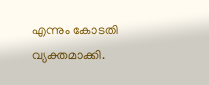എന്നും കോടതി വ്യക്തമാക്കി.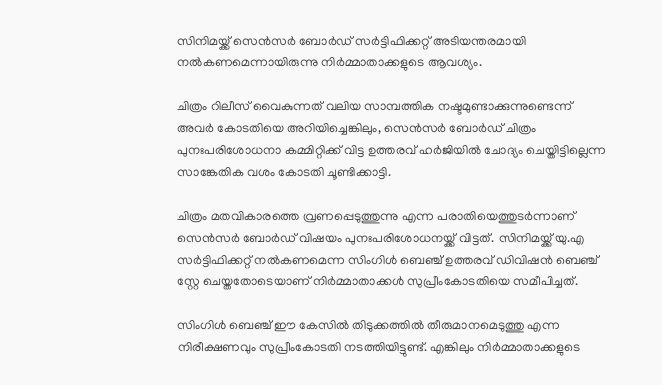സിനിമയ്ക്ക് സെൻസർ ബോർഡ് സർട്ടിഫിക്കറ്റ് അടിയന്തരമായി നൽകണമെന്നായിരുന്നു നിർമ്മാതാക്കളുടെ ആവശ്യം.

ചിത്രം റിലീസ് വൈകുന്നത് വലിയ സാമ്പത്തിക നഷ്ടമുണ്ടാക്കുന്നുണ്ടെന്ന് അവർ കോടതിയെ അറിയിച്ചെങ്കിലും, സെൻസർ ബോർഡ് ചിത്രം പുനഃപരിശോധനാ കമ്മിറ്റിക്ക് വിട്ട ഉത്തരവ് ഹർജിയിൽ ചോദ്യം ചെയ്തിട്ടില്ലെന്ന സാങ്കേതിക വശം കോടതി ചൂണ്ടിക്കാട്ടി.

ചിത്രം മതവികാരത്തെ വ്രണപ്പെടുത്തുന്നു എന്ന പരാതിയെത്തുടർന്നാണ് സെൻസർ ബോർഡ് വിഷയം പുനഃപരിശോധനയ്ക്ക് വിട്ടത്. സിനിമയ്ക്ക് യു.എ സർട്ടിഫിക്കറ്റ് നൽകണമെന്ന സിംഗിൾ ബെഞ്ച് ഉത്തരവ് ഡിവിഷൻ ബെഞ്ച് സ്റ്റേ ചെയ്തതോടെയാണ് നിർമ്മാതാക്കൾ സുപ്രീംകോടതിയെ സമീപിച്ചത്.

സിംഗിൾ ബെഞ്ച് ഈ കേസിൽ തിടുക്കത്തിൽ തീരുമാനമെടുത്തു എന്ന നിരീക്ഷണവും സുപ്രീംകോടതി നടത്തിയിട്ടുണ്ട്. എങ്കിലും നിർമ്മാതാക്കളുടെ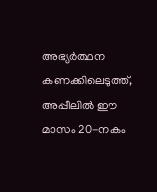അഭ്യർത്ഥന കണക്കിലെടുത്ത്, അപ്പീലിൽ ഈ മാസം 20-നകം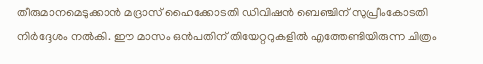തീരുമാനമെടുക്കാൻ മദ്രാസ് ഹൈക്കോടതി ഡിവിഷൻ ബെഞ്ചിന് സുപ്രീംകോടതി നിർദ്ദേശം നൽകി. ഈ മാസം ഒൻപതിന് തിയേറ്ററുകളിൽ എത്തേണ്ടിയിരുന്ന ചിത്രം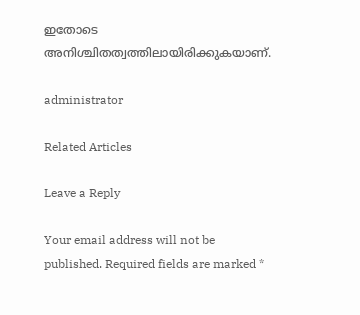ഇതോടെ അനിശ്ചിതത്വത്തിലായിരിക്കുകയാണ്.

administrator

Related Articles

Leave a Reply

Your email address will not be published. Required fields are marked *